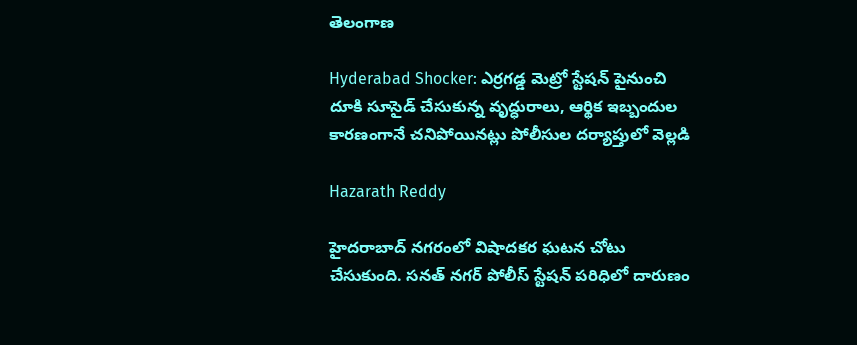తెలంగాణ

Hyderabad Shocker: ఎర్రగడ్డ మెట్రో స్టేషన్ పైనుంచి దూకి సూసైడ్ చేసుకున్న వృద్ధురాలు, ఆర్థిక ఇబ్బందుల కారణంగానే చనిపోయినట్లు పోలీసుల దర్యాప్తులో వెల్లడి

Hazarath Reddy

హైదరాబాద్ నగరంలో విషాదకర ఘటన చోటు చేసుకుంది. సనత్ నగర్ పోలీస్ స్టేషన్ పరిధిలో దారుణం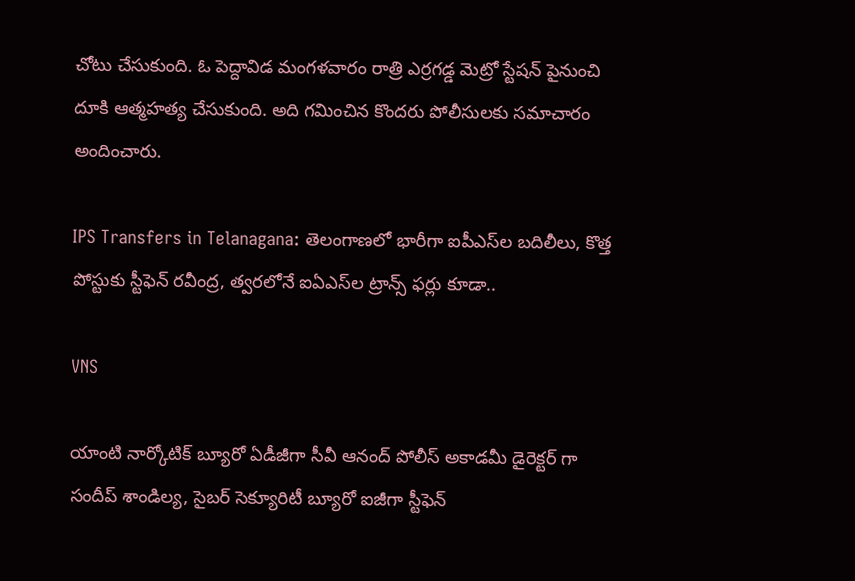చోటు చేసుకుంది. ఓ పెద్దావిడ మంగళవారం రాత్రి ఎర్రగడ్డ మెట్రో స్టేషన్ పైనుంచి దూకి ఆత్మహత్య చేసుకుంది. అది గమించిన కొందరు పోలీసులకు సమాచారం అందించారు.

IPS Transfers in Telanagana: తెలంగాణలో భారీగా ఐపీఎస్‌ల బదిలీలు, కొత్త పోస్టుకు స్టీఫెన్ రవీంద్ర, త్వరలోనే ఐఏఎస్‌ల ట్రాన్స్ ఫర్లు కూడా..

VNS

యాంటి నార్కోటిక్ బ్యూరో ఏడీజీగా సీవీ ఆనంద్ పోలీస్ అకాడమీ డైరెక్టర్ గా సందీప్ శాండిల్య, సైబర్ సెక్యూరిటీ బ్యూరో ఐజీగా స్టీఫెన్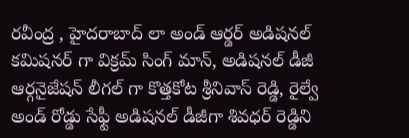రవీంద్ర , హైదరాబాద్ లా అండ్ ఆర్డర్ అడిషనల్ కమిషనర్ గా విక్రమ్ సింగ్ మాన్, అడిషనల్ డీజీ ఆర్గనైజేషన్ లీగల్ గా కొత్తకోట శ్రీనివాస్ రెడ్డి, రైల్వే అండ్ రోడ్డు సేఫ్టీ అడిషనల్ డీజీగా శివధర్ రెడ్డిని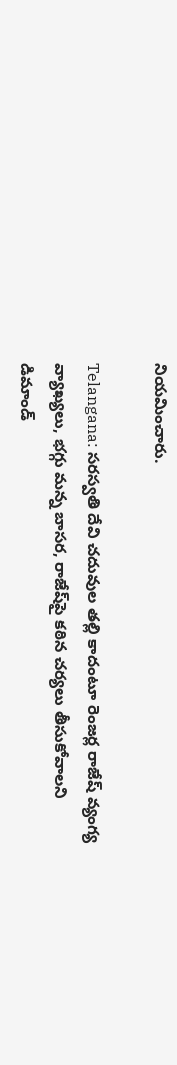నియమించారు.

Telangana: సరస్వతి దేవి చదువుల తల్లి కాదంటూ రెంజర్ల రాజేష్ వ్యంగ్య వ్యాఖ్యలు, భగ్గు మన్న బాసర, రాజేష్‌పై కఠిన చర్యలు తీసుకోవాలని డిమాండ్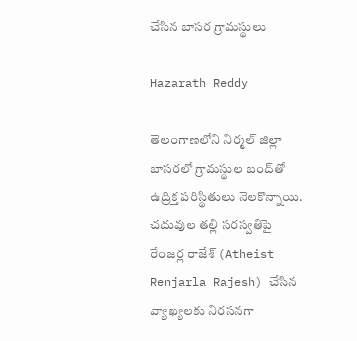చేసిన బాసర గ్రామస్థులు

Hazarath Reddy

తెలంగాణలోని నిర్మల్‌ జిల్లా బాసరలో గ్రామస్థుల బంద్‌తో ఉద్రిక్త పరిస్థితులు నెలకొన్నాయి. చదువుల తల్లి సరస్వతిపై రేంజర్ల రాజేశ్‌ (Atheist Renjarla Rajesh) చేసిన వ్యాఖ్యలకు నిరసనగా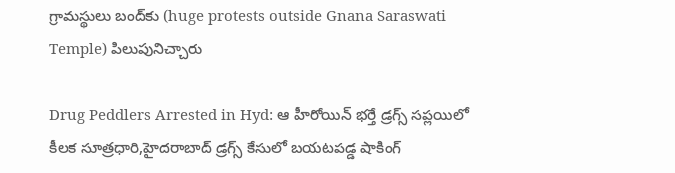గ్రామస్థులు బంద్‌కు (huge protests outside Gnana Saraswati Temple) పిలుపునిచ్చారు

Drug Peddlers Arrested in Hyd: ఆ హీరోయిన్ భర్తే డ్రగ్స్ సప్లయిలో కీలక సూత్రధారి,హైదరాబాద్ డ్రగ్స్ కేసులో బయటపడ్డ షాకింగ్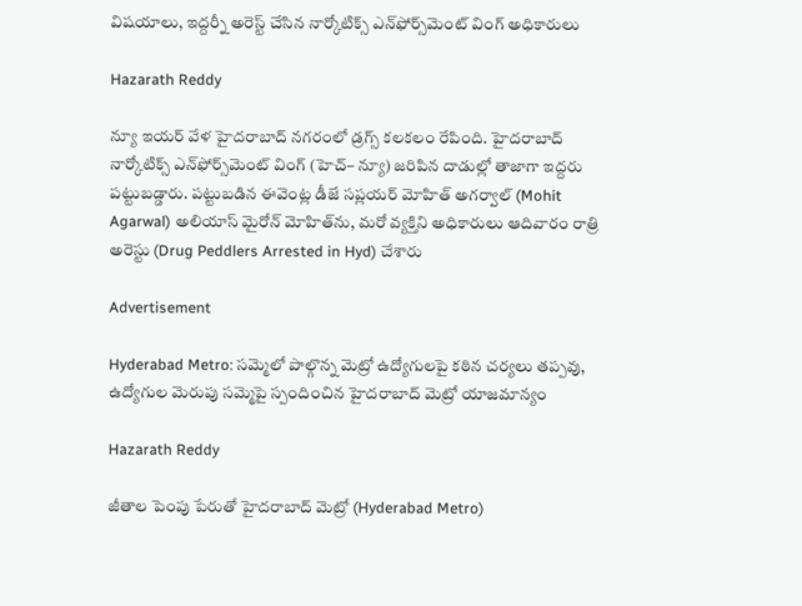విషయాలు, ఇద్దర్నీ అరెస్ట్ చేసిన నార్కోటిక్స్‌ ఎన్‌ఫోర్స్‌మెంట్‌ వింగ్‌ అధికారులు

Hazarath Reddy

న్యూ ఇయర్ వేళ హైదరాబాద్ నగరంలో డ్రగ్స్ కలకలం రేపింది. హైదరాబాద్‌ నార్కోటిక్స్‌ ఎన్‌ఫోర్స్‌మెంట్‌ వింగ్‌ (హెచ్‌– న్యూ) జరిపిన దాడుల్లో తాజాగా ఇద్దరు పట్టుబడ్డారు. పట్టుబడిన ఈవెంట్ల డీజే సప్లయర్‌ మోహిత్‌ అగర్వాల్‌ (Mohit Agarwal) అలియాస్‌ మైరోన్‌ మోహిత్‌ను, మరో వ్యక్తిని అధికారులు ఆదివారం రాత్రి అరెస్టు (Drug Peddlers Arrested in Hyd) చేశారు

Advertisement

Hyderabad Metro: సమ్మెలో పాల్గొన్న మెట్రో ఉద్యోగులపై కఠిన చర్యలు తప్పవు, ఉద్యోగుల మెరుపు సమ్మెపై స్పందించిన హైదరాబాద్‌ మెట్రో యాజమాన్యం

Hazarath Reddy

జీతాల పెంపు పేరుతో హైదరాబాద్ మెట్రో (Hyderabad Metro)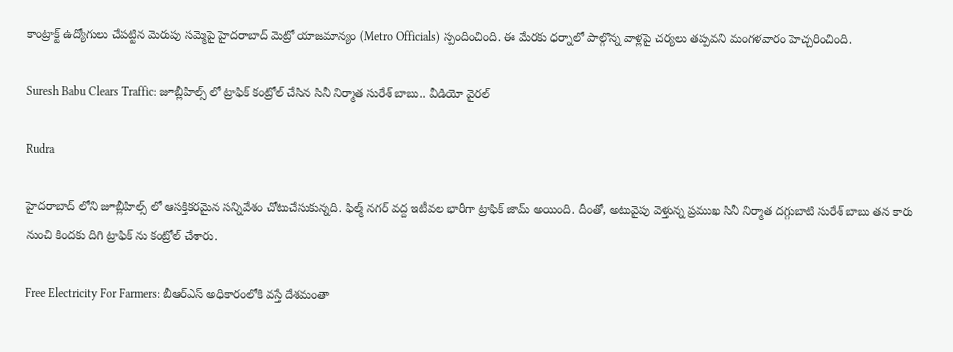కాంట్రాక్ట్‌ ఉద్యోగులు చేపట్టిన మెరుపు సమ్మెపై హైదరాబాద్‌ మెట్రో యాజమాన్యం (Metro Officials) స్పందించింది. ఈ మేరకు ధర్నాలో పాల్గొన్న వాళ్లపై చర్యలు తప్పవని మంగళవారం హెచ్చరించింది.

Suresh Babu Clears Traffic: జూబ్లీహిల్స్ లో ట్రాఫిక్ కంట్రోల్ చేసిన సినీ నిర్మాత సురేశ్ బాబు.. వీడియో వైరల్

Rudra

హైదరాబాద్ లోని జూబ్లీహిల్స్ లో ఆసక్తికరమైన సన్నివేశం చోటుచేసుకున్నది. ఫిల్మ్ నగర్ వద్ద ఇటీవల భారీగా ట్రాఫిక్ జామ్ అయింది. దీంతో, అటువైపు వెళ్తున్న ప్రముఖ సినీ నిర్మాత దగ్గుబాటి సురేశ్ బాబు తన కారు నుంచి కిందకు దిగి ట్రాఫిక్ ను కంట్రోల్ చేశారు.

Free Electricity For Farmers: బీఆర్‌ఎస్‌ అధికారంలోకి వస్తే దేశమంతా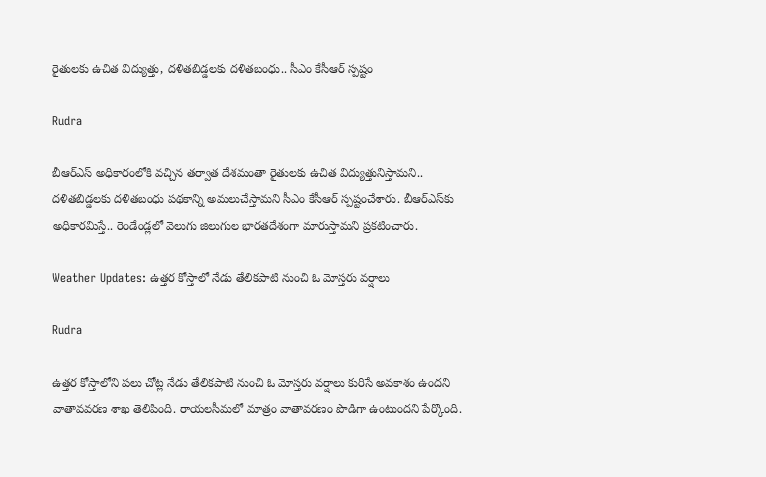రైతులకు ఉచిత విద్యుత్తు, దళితబిడ్డలకు దళితబంధు.. సీఎం కేసీఆర్‌ స్పష్టం

Rudra

బీఆర్‌ఎస్‌ అధికారంలోకి వచ్చిన తర్వాత దేశమంతా రైతులకు ఉచిత విద్యుత్తునిస్తామని.. దళితబిడ్డలకు దళితబంధు పథకాన్ని అమలుచేస్తామని సీఎం కేసీఆర్‌ స్పష్టంచేశారు. బీఆర్‌ఎస్‌కు అధికారమిస్తే.. రెండేండ్లలో వెలుగు జిలుగుల భారతదేశంగా మారుస్తామని ప్రకటించారు.

Weather Updates: ఉత్తర కోస్తాలో నేడు తేలికపాటి నుంచి ఓ మోస్తరు వర్షాలు

Rudra

ఉత్తర కోస్తాలోని పలు చోట్ల నేడు తేలికపాటి నుంచి ఓ మోస్తరు వర్షాలు కురిసే అవకాశం ఉందని వాతావవరణ శాఖ తెలిపింది. రాయలసీమలో మాత్రం వాతావరణం పొడిగా ఉంటుందని పేర్కొంది.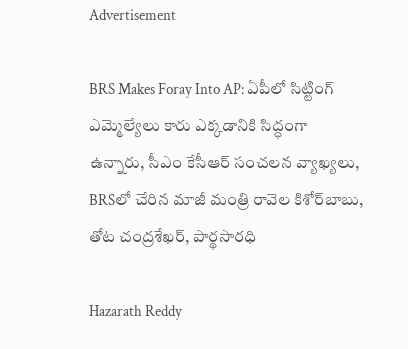Advertisement

BRS Makes Foray Into AP: ఏపీలో సిట్టింగ్ ఎమ్మెల్యేలు కారు ఎక్కడానికి సిద్ధంగా ఉన్నారు, సీఎం కేసీఆర్ సంచలన వ్యాఖ్యలు, BRSలో చేరిన మాజీ మంత్రి రావెల కిశోర్‌బాబు, తోట చంద్రశేఖర్, పార్థసారధి

Hazarath Reddy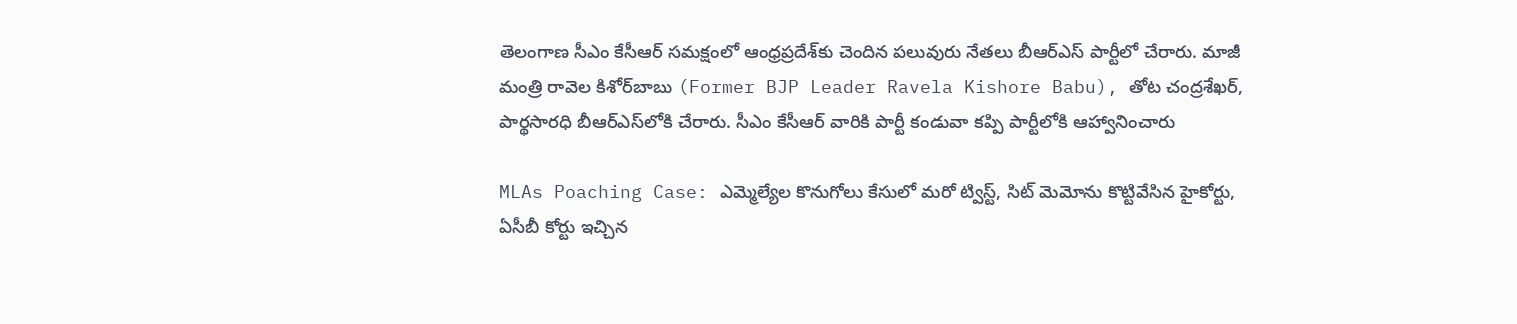తెలంగాణ సీఎం కేసీఆర్‌ సమక్షంలో ఆంధ్రప్రదేశ్‌కు చెందిన పలువురు నేతలు బీఆర్‌ఎస్‌ పార్టీలో చేరారు. మాజీ మంత్రి రావెల కిశోర్‌బాబు (Former BJP Leader Ravela Kishore Babu), తోట చంద్రశేఖర్, పార్థసారధి బీఆర్‌ఎస్‌లోకి చేరారు. సీఎం కేసీఆర్‌ వారికి పార్టీ కండువా కప్పి పార్టీలోకి ఆహ్వానించారు

MLAs Poaching Case: ఎమ్మెల్యేల కొనుగోలు కేసులో మరో ట్విస్ట్, సిట్‌ మెమోను కొట్టివేసిన హైకోర్టు, ఏసీబీ కోర్టు ఇచ్చిన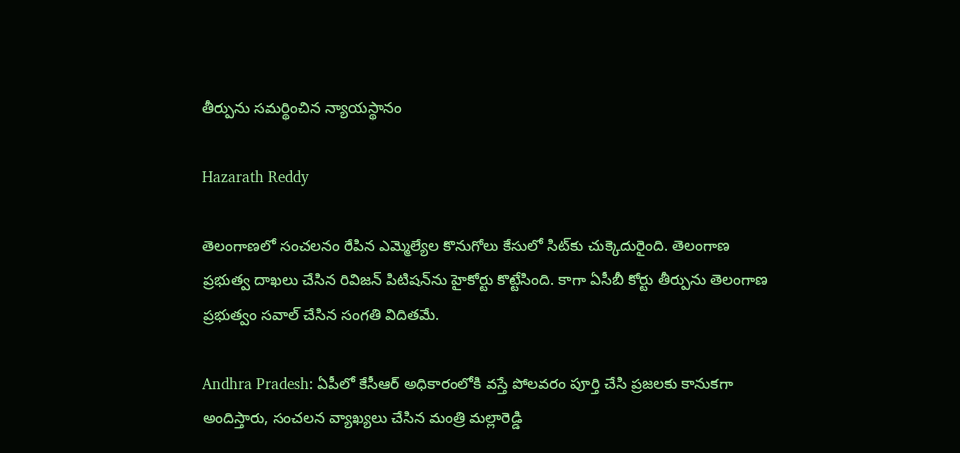తీర్పును సమర్థించిన న్యాయస్థానం

Hazarath Reddy

తెలంగాణలో సంచలనం రేపిన ఎమ్మెల్యేల కొనుగోలు కేసులో సిట్‌కు చుక్కెదురైంది. తెలంగాణ ప్రభుత్వ దాఖలు చేసిన రివిజన్‌ పిటిషన్‌ను హైకోర్టు కొట్టేసింది. కాగా ఏసీబీ కోర్టు తీర్పును తెలంగాణ ప్రభుత్వం సవాల్‌ చేసిన సంగతి విదితమే.

Andhra Pradesh: ఏపీలో కేసీఆర్ అధికారంలోకి వస్తే పోలవరం పూర్తి చేసి ప్రజలకు కానుకగా అందిస్తారు, సంచలన వ్యాఖ్యలు చేసిన మంత్రి మల్లారెడ్డి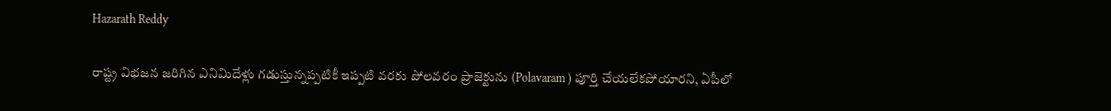Hazarath Reddy

రాష్ట్ర విభజన జరిగిన ఎనిమిదేళ్లు గడుస్తున్నప్పటికీ ఇప్పటి వరకు పోలవరం ప్రాజెక్టును (Polavaram ) పూర్తి చేయలేకపోయారని, ఏపీలో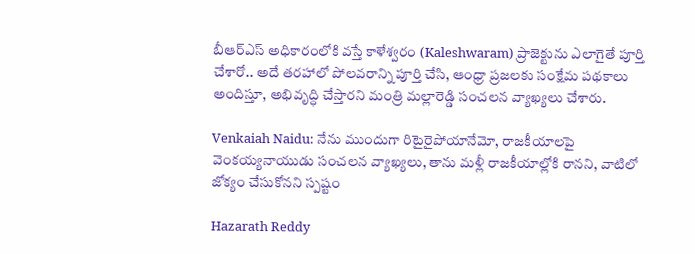బీఆర్‌ఎస్‌ అధికారంలోకి వస్తే కాళేశ్వరం (Kaleshwaram) ప్రాజెక్టును ఎలాగైతే పూర్తి చేశారో.. అదే తరహాలో పోలవరాన్ని పూర్తి చేసి, ఆంధ్రా ప్రజలకు సంక్షేమ పథకాలు అందిస్తూ, అభివృద్ధి చేస్తారని మంత్రి మల్లారెడ్డి సంచలన వ్యాఖ్యలు చేశారు.

Venkaiah Naidu: నేను ముందుగా రిటైరైపోయానేమో, రాజకీయాలపై వెంకయ్యనాయుడు సంచలన వ్యాఖ్యలు, తాను మళ్లీ రాజకీయాల్లోకి రానని, వాటిలో జోక్యం చేసుకోనని స్పష్టం

Hazarath Reddy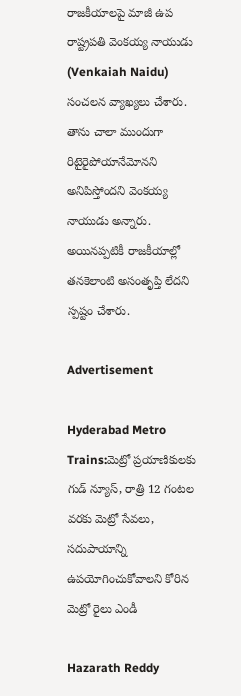రాజకీయాలపై మాజీ ఉప రాష్ట్రపతి వెంకయ్య నాయుడు (Venkaiah Naidu) సంచలన వ్యాఖ్యలు చేశారు. తాను చాలా ముందుగా రిటైరైపోయానేమోనని అనిపిస్తోందని వెంకయ్య నాయుడు అన్నారు. అయినప్పటికీ రాజకీయాల్లో తనకెలాంటి అసంతృప్తి లేదని స్పష్టం చేశారు.

Advertisement

Hyderabad Metro Trains:మెట్రో ప్రయాణికులకు గుడ్ న్యూస్, రాత్రి 12 గంటల వరకు మెట్రో సేవలు, సదుపాయాన్ని ఉపయోగించుకోవాలని కోరిన మెట్రో రైలు ఎండీ

Hazarath Reddy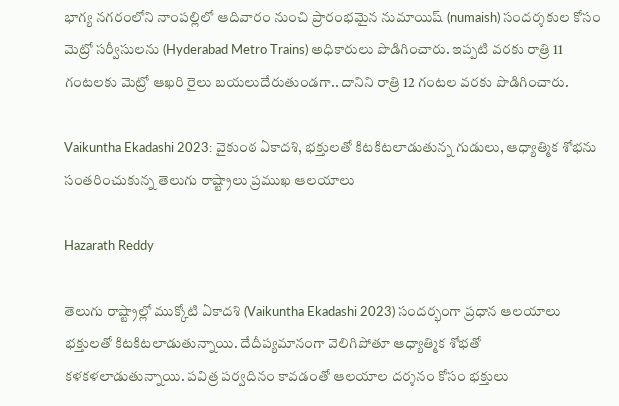భాగ్య నగరంలోని నాంపల్లిలో ఆదివారం నుంచి ప్రారంభమైన నుమాయిష్ (numaish) సందర్శకుల కోసం మెట్రో సర్వీసులను (Hyderabad Metro Trains) అధికారులు పొడిగించారు. ఇప్పటి వరకు రాత్రి 11 గంటలకు మెట్రో ఆఖరి రైలు బయలుదేరుతుండగా.. దానిని రాత్రి 12 గంటల వరకు పొడిగించారు.

Vaikuntha Ekadashi 2023: వైకుంఠ ఏకాదశి, భక్తులతో కిటకిటలాడుతున్న గుడులు, ఆధ్యాత్మిక శోభను సంతరించుకున్న తెలుగు రాష్ట్రాలు ప్రముఖ ఆలయాలు

Hazarath Reddy

తెలుగు రాష్ట్రాల్లో ముక్కోటి ఏకాదశి (Vaikuntha Ekadashi 2023) సందర్భంగా ప్రధాన ఆలయాలు భక్తులతో కిటకిటలాడుతున్నాయి. దేదీప్యమానంగా వెలిగిపోతూ ఆధ్యాత్మిక శోభతో కళకళలాడుతున్నాయి. పవిత్ర పర్వదినం కావడంతో ఆలయాల దర్శనం కోసం భక్తులు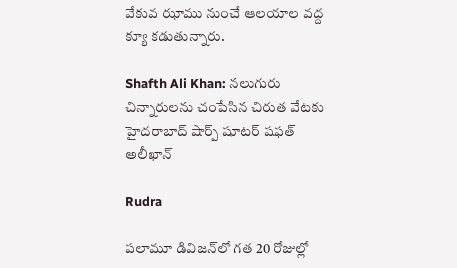వేకువ ఝాము నుంచే ఆలయాల వద్ద క్యూ కడుతున్నారు.

Shafth Ali Khan: నలుగురు చిన్నారులను చంపేసిన చిరుత వేటకు హైదరాబాద్ షార్ప్ షూటర్ షఫత్ అలీఖాన్

Rudra

పలామూ డివిజన్‌లో గత 20 రోజుల్లో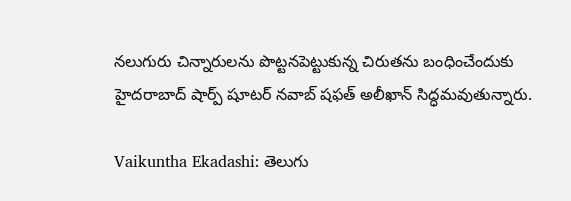నలుగురు చిన్నారులను పొట్టనపెట్టుకున్న చిరుతను బంధించేందుకు హైదరాబాద్ షార్ప్ షూటర్ నవాబ్ షఫత్ అలీఖాన్ సిద్ధమవుతున్నారు.

Vaikuntha Ekadashi: తెలుగు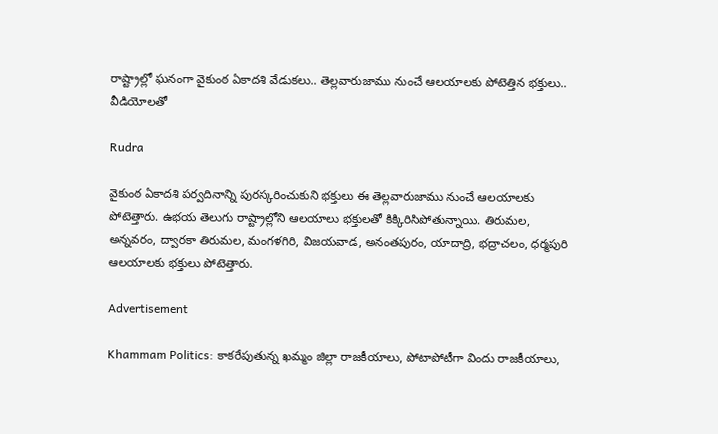రాష్ట్రాల్లో ఘనంగా వైకుంఠ ఏకాదశి వేడుకలు.. తెల్లవారుజాము నుంచే ఆలయాలకు పోటెత్తిన భక్తులు.. వీడియోలతో

Rudra

వైకుంఠ ఏకాదశి పర్వదినాన్ని పురస్కరించుకుని భక్తులు ఈ తెల్లవారుజాము నుంచే ఆలయాలకు పోటెత్తారు. ఉభయ తెలుగు రాష్ట్రాల్లోని ఆలయాలు భక్తులతో కిక్కిరిసిపోతున్నాయి. తిరుమల, అన్నవరం, ద్వారకా తిరుమల, మంగళగిరి, విజయవాడ, అనంతపురం, యాదాద్రి, భద్రాచలం, ధర్మపురి ఆలయాలకు భక్తులు పోటెత్తారు.

Advertisement

Khammam Politics: కాకరేపుతున్న ఖమ్మం జిల్లా రాజకీయాలు, పోటాపోటీగా విందు రాజకీయాలు,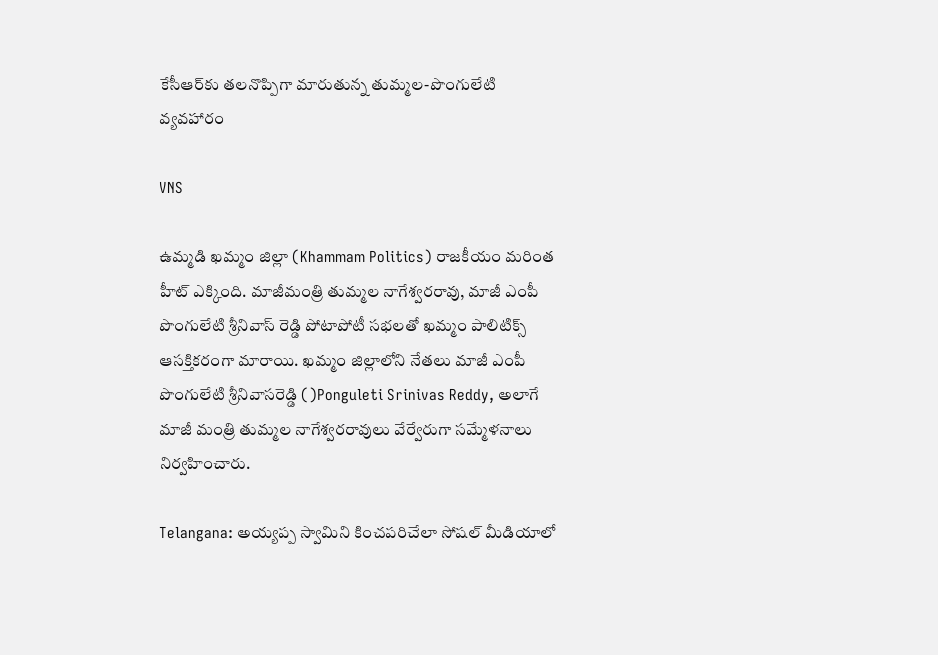కేసీఆర్‌కు తలనొప్పిగా మారుతున్న తుమ్మల-పొంగులేటి వ్యవహారం

VNS

ఉమ్మడి ఖమ్మం జిల్లా (Khammam Politics) రాజకీయం మరింత హీట్ ఎక్కింది. మాజీమంత్రి తుమ్మల నాగేశ్వరరావు, మాజీ ఎంపీ పొంగులేటి శ్రీనివాస్ రెడ్డి పోటాపోటీ సభలతో ఖమ్మం పాలిటిక్స్ ఆసక్తికరంగా మారాయి. ఖ‌మ్మం జిల్లాలోని నేత‌లు మాజీ ఎంపీ పొంగులేటి శ్రీనివాస‌రెడ్డి ()Ponguleti Srinivas Reddy, అలాగే మాజీ మంత్రి తుమ్మ‌ల నాగేశ్వ‌ర‌రావులు వేర్వేరుగా స‌మ్మేళ‌నాలు నిర్వ‌హించారు.

Telangana: అయ్యప్ప స్వామిని కించపరిచేలా సోషల్ మీడియాలో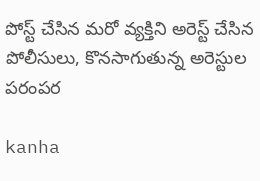పోస్ట్ చేసిన మరో వ్యక్తిని అరెస్ట్ చేసిన పోలీసులు, కొనసాగుతున్న అరెస్టుల పరంపర

kanha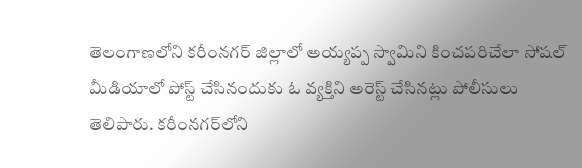తెలంగాణలోని కరీంనగర్ జిల్లాలో అయ్యప్ప స్వామిని కించపరిచేలా సోషల్ మీడియాలో పోస్ట్ చేసినందుకు ఓ వ్యక్తిని అరెస్ట్ చేసినట్లు పోలీసులు తెలిపారు. కరీంనగర్‌లోని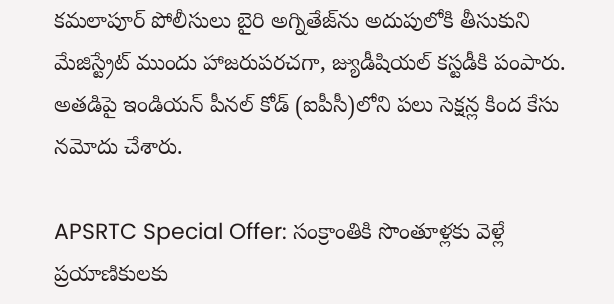కమలాపూర్ పోలీసులు బైరి అగ్నితేజ్‌ను అదుపులోకి తీసుకుని మేజిస్ట్రేట్ ముందు హాజరుపరచగా, జ్యుడీషియల్ కస్టడీకి పంపారు. అతడిపై ఇండియన్ పీనల్ కోడ్ (ఐపీసీ)లోని పలు సెక్షన్ల కింద కేసు నమోదు చేశారు.

APSRTC Special Offer: సంక్రాంతికి సొంతూళ్లకు వెళ్లే ప్రయాణికులకు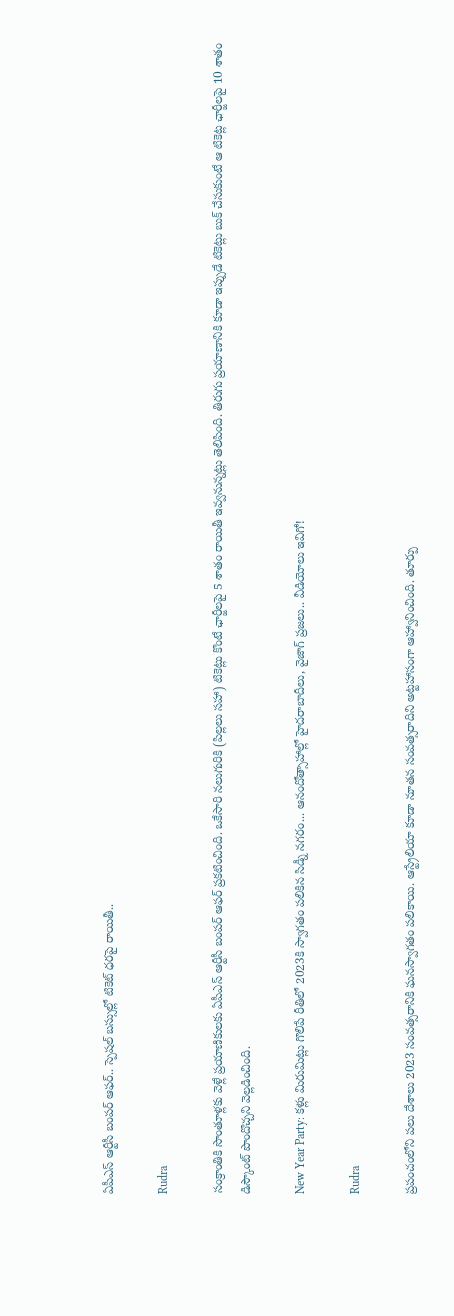ఏపీఎస్ ఆర్టీసీ బంపర్ ఆఫర్.. స్పెషల్ బస్సుల్లో టికెట్ ధరపై రాయితీ..

Rudra

సంక్రాంతికి సొంతూళ్లకు వెళ్లే ప్రయాణికులకు ఏపీఎస్ ఆర్టీసీ బంపర్ ఆఫర్ ప్రకటించింది. ఒకేసారి నలుగురికి (పిల్లలు సహా) టికెట్లు కొంటే ఛార్జీలపై 5 శాతం రాయితీ ఇవ్వనున్నట్లు తెలిపింది. తిరుగు ప్రయాణానికి కూడా ఇప్పుడే టికెట్లు బుక్ చేసుకుంటే ఆ టికెట్ల ఛార్జీలపై 10 శాతం డిస్కౌంట్ పొందొచ్చని వెల్లడించింది.

New Year Party: కళ్లు మిరుమిట్లు గొలిపే రీతిలో 2023కి స్వాగతం పలికిన సిడ్నీ నగరం... ఆనందోత్సాహాల్లో హైదరాబాదీలు, వైజాగ్ ప్రజలు.. వీడియోలు ఇవిగో!

Rudra

ప్రపంచంలోని పలు దేశాలు 2023 సంవత్సరానికి ఘనస్వాగతం పలికాయి. ఆస్ట్రేలియా కూడా నూతన సంవత్సరాదిని అట్టహాసంగా ఆహ్వానించింది. తూర్పు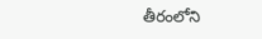తీరంలోని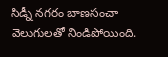సిడ్నీ నగరం బాణసంచా వెలుగులతో నిండిపోయింది.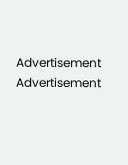Advertisement
Advertisement